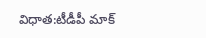విధాత:టీడీపీ మాక్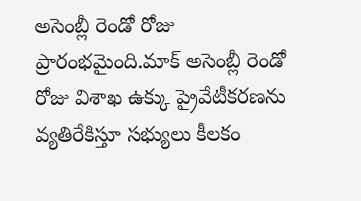అసెంబ్లీ రెండో రోజు ప్రారంభమైంది.మాక్ అసెంబ్లీ రెండో రోజు విశాఖ ఉక్కు ప్రైవేటీకరణను వ్యతిరేకిస్తూ సభ్యులు కీలకం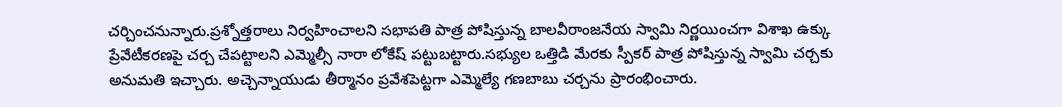చర్చించనున్నారు.ప్రశ్నోత్తరాలు నిర్వహించాలని సభాపతి పాత్ర పోషిస్తున్న బాలవీరాంజనేయ స్వామి నిర్ణయించగా విశాఖ ఉక్కు ప్రేవేటీకరణపై చర్చ చేపట్టాలని ఎమ్మెల్సీ నారా లోకేష్ పట్టుబట్టారు.సభ్యుల ఒత్తిడి మేరకు స్పీకర్ పాత్ర పోషిస్తున్న స్వామి చర్చకు అనుమతి ఇచ్చారు. అచ్చెన్నాయుడు తీర్మానం ప్రవేశపెట్టగా ఎమ్మెల్యే గణబాబు చర్చను ప్రారంభించారు.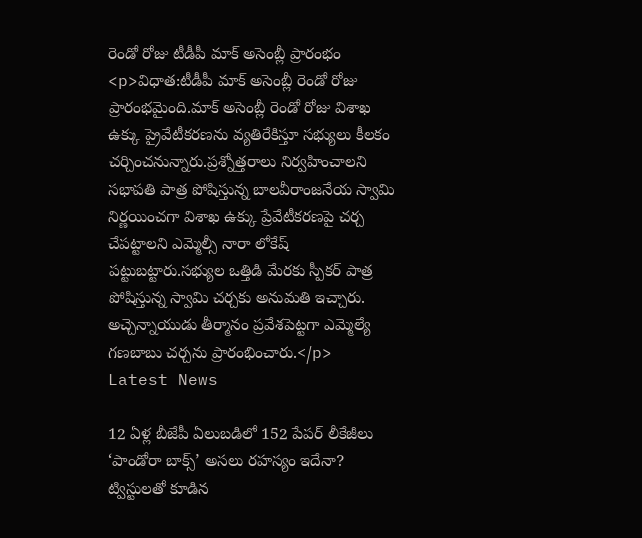రెండో రోజు టీడీపీ మాక్ అసెంబ్లీ ప్రారంభం
<p>విధాత:టీడీపీ మాక్ అసెంబ్లీ రెండో రోజు ప్రారంభమైంది.మాక్ అసెంబ్లీ రెండో రోజు విశాఖ ఉక్కు ప్రైవేటీకరణను వ్యతిరేకిస్తూ సభ్యులు కీలకం చర్చించనున్నారు.ప్రశ్నోత్తరాలు నిర్వహించాలని సభాపతి పాత్ర పోషిస్తున్న బాలవీరాంజనేయ స్వామి నిర్ణయించగా విశాఖ ఉక్కు ప్రేవేటీకరణపై చర్చ చేపట్టాలని ఎమ్మెల్సీ నారా లోకేష్ పట్టుబట్టారు.సభ్యుల ఒత్తిడి మేరకు స్పీకర్ పాత్ర పోషిస్తున్న స్వామి చర్చకు అనుమతి ఇచ్చారు. అచ్చెన్నాయుడు తీర్మానం ప్రవేశపెట్టగా ఎమ్మెల్యే గణబాబు చర్చను ప్రారంభించారు.</p>
Latest News

12 ఏళ్ల బీజేపీ ఏలుబడిలో 152 పేపర్ లీకేజీలు
‘పాండోరా బాక్స్’ అసలు రహస్యం ఇదేనా? ట్విస్టులతో కూడిన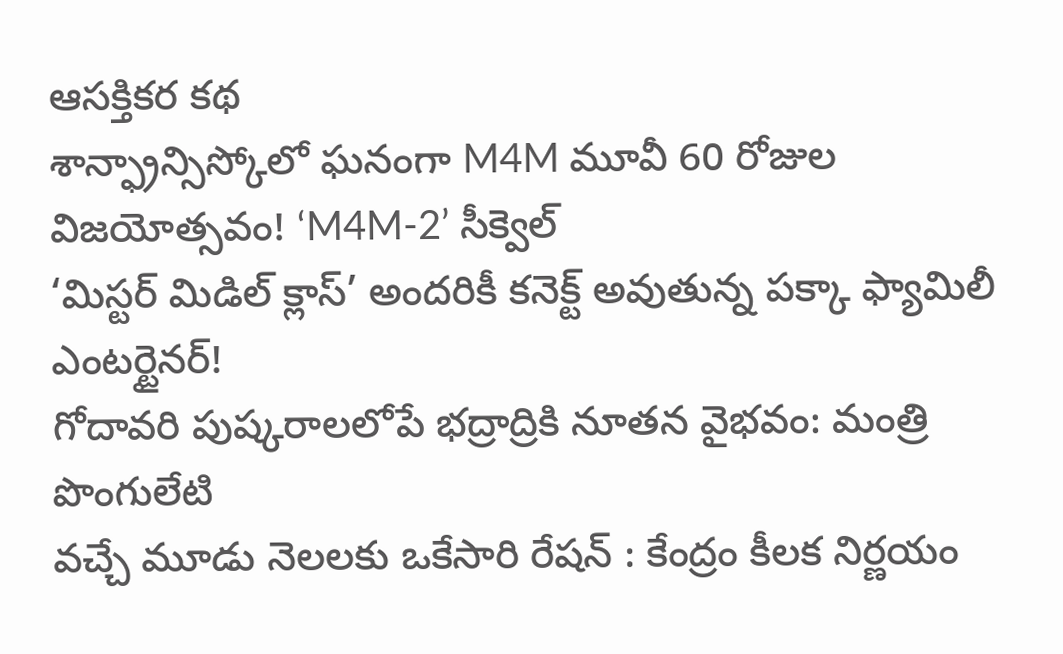ఆసక్తికర కథ
శాన్ఫ్రాన్సిస్కోలో ఘనంగా M4M మూవీ 60 రోజుల విజయోత్సవం! ‘M4M-2’ సీక్వెల్
‘మిస్టర్ మిడిల్ క్లాస్’ అందరికీ కనెక్ట్ అవుతున్న పక్కా ఫ్యామిలీ ఎంటర్టైనర్!
గోదావరి పుష్కరాలలోపే భద్రాద్రికి నూతన వైభవం: మంత్రి పొంగులేటి
వచ్చే మూడు నెలలకు ఒకేసారి రేషన్ : కేంద్రం కీలక నిర్ణయం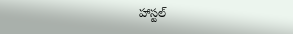హాస్టల్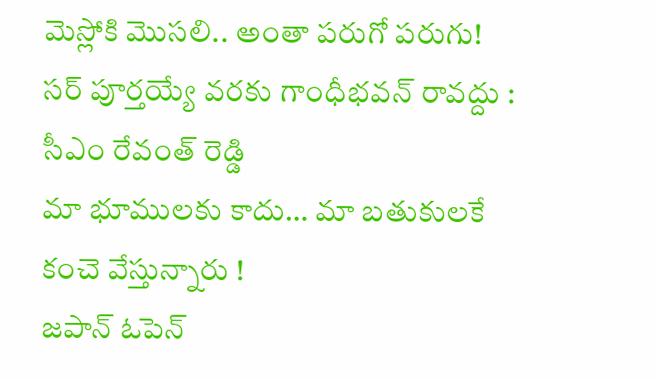మెస్లోకి మొసలి.. అంతా పరుగో పరుగు!
సర్ పూర్తయ్యే వరకు గాంధీభవన్ రావద్దు : సీఎం రేవంత్ రెడ్డి
మా భూములకు కాదు… మా బతుకులకే కంచె వేస్తున్నారు !
జపాన్ ఓపెన్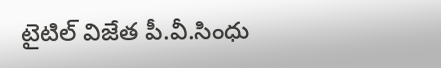టైటిల్ విజేత పీ.వీ.సింధు